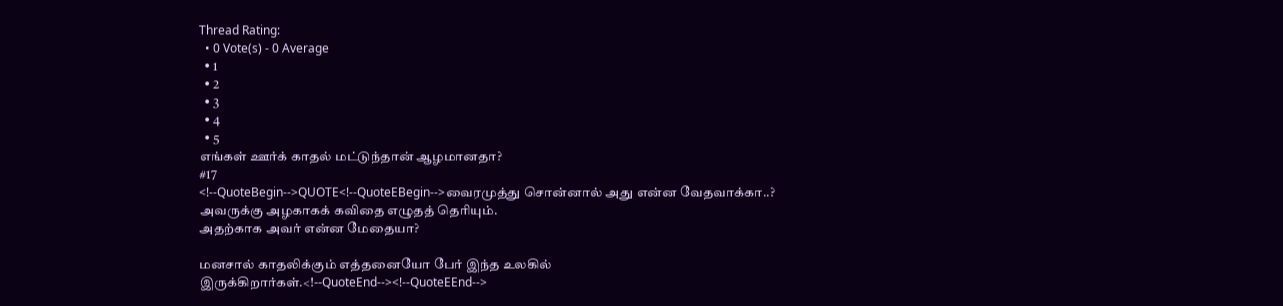Thread Rating:
  • 0 Vote(s) - 0 Average
  • 1
  • 2
  • 3
  • 4
  • 5
எங்கள் ஊர்க் காதல் மட்டுந்தான் ஆழமானதா?
#17
<!--QuoteBegin-->QUOTE<!--QuoteEBegin-->வைரமுத்து சொன்னால் அது என்ன வேதவாக்கா..?
அவருக்கு அழகாகக் கவிதை எழுதத் தெரியும்.
அதற்காக அவர் என்ன மேதையா?

மனசால் காதலிக்கும் எத்தனையோ பேர் இந்த உலகில் இருக்கிறார்கள்.<!--QuoteEnd--><!--QuoteEEnd-->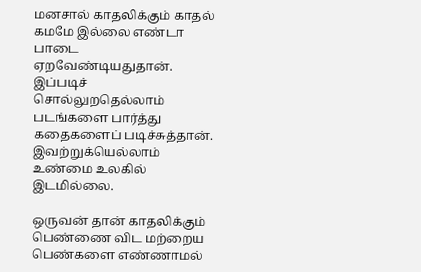மனசால் காதலிக்கும் காதல் கமமே இல்லை எண்டா பாடை ஏறவேண்டியதுதான். இப்படிச் சொல்லுறதெல்லாம் படங்களை பார்த்து கதைகளைப் படிச்சுத்தான். இவற்றுக்யெல்லாம் உண்மை உலகில் இடமில்லை.

ஒருவன் தான் காதலிக்கும் பெண்ணை விட மற்றைய பெண்களை எண்ணாமல்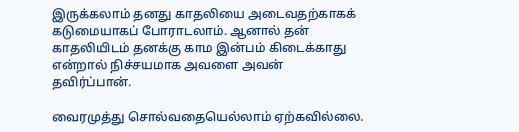இருக்கலாம் தனது காதலியை அடைவதற்காகக் கடுமையாகப் போராடலாம். ஆனால் தன் காதலியிடம் தனக்கு காம இன்பம் கிடைக்காது என்றால் நிச்சயமாக அவளை அவன் தவிர்ப்பான்.

வைரமுத்து சொல்வதையெல்லாம் ஏற்கவில்லை.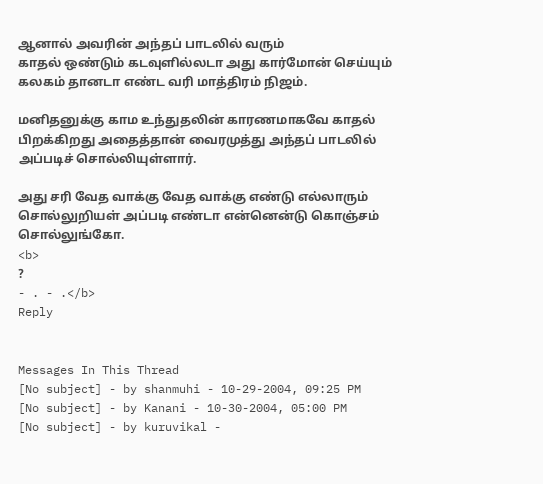ஆனால் அவரின் அந்தப் பாடலில் வரும்
காதல் ஒண்டும் கடவுளில்லடா அது கார்மோன் செய்யும் கலகம் தானடா எண்ட வரி மாத்திரம் நிஜம்.

மனிதனுக்கு காம உந்துதலின் காரணமாகவே காதல் பிறக்கிறது அதைத்தான் வைரமுத்து அந்தப் பாடலில் அப்படிச் சொல்லியுள்ளார்.

அது சரி வேத வாக்கு வேத வாக்கு எண்டு எல்லாரும் சொல்லுறியள் அப்படி எண்டா என்னென்டு கொஞ்சம் சொல்லுங்கோ.
<b>
?
- . - .</b>
Reply


Messages In This Thread
[No subject] - by shanmuhi - 10-29-2004, 09:25 PM
[No subject] - by Kanani - 10-30-2004, 05:00 PM
[No subject] - by kuruvikal -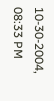10-30-2004, 08:33 PM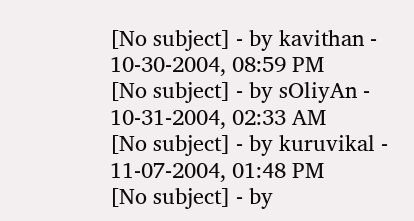[No subject] - by kavithan - 10-30-2004, 08:59 PM
[No subject] - by sOliyAn - 10-31-2004, 02:33 AM
[No subject] - by kuruvikal - 11-07-2004, 01:48 PM
[No subject] - by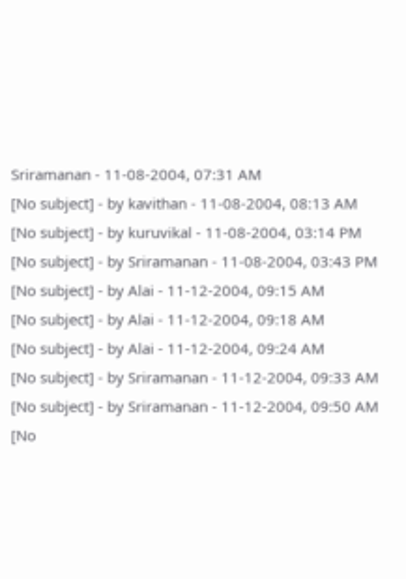Sriramanan - 11-08-2004, 07:31 AM
[No subject] - by kavithan - 11-08-2004, 08:13 AM
[No subject] - by kuruvikal - 11-08-2004, 03:14 PM
[No subject] - by Sriramanan - 11-08-2004, 03:43 PM
[No subject] - by Alai - 11-12-2004, 09:15 AM
[No subject] - by Alai - 11-12-2004, 09:18 AM
[No subject] - by Alai - 11-12-2004, 09:24 AM
[No subject] - by Sriramanan - 11-12-2004, 09:33 AM
[No subject] - by Sriramanan - 11-12-2004, 09:50 AM
[No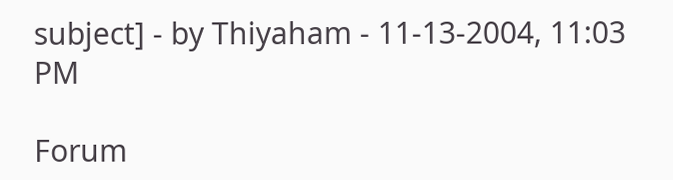subject] - by Thiyaham - 11-13-2004, 11:03 PM

Forum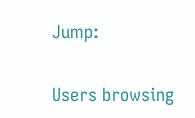Jump:


Users browsing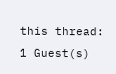this thread: 1 Guest(s)